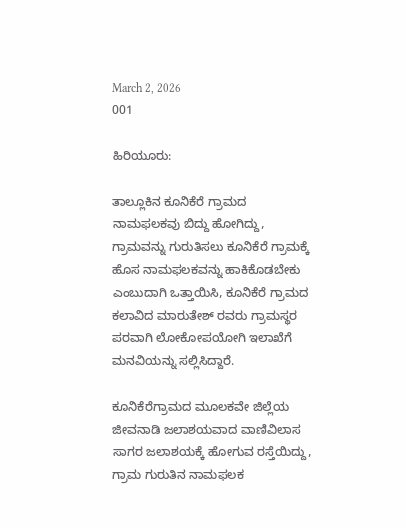March 2, 2026
001

ಹಿರಿಯೂರು:

ತಾಲ್ಲೂಕಿನ ಕೂನಿಕೆರೆ ಗ್ರಾಮದ ನಾಮಫಲಕವು ಬಿದ್ದು ಹೋಗಿದ್ದು, ಗ್ರಾಮವನ್ನು ಗುರುತಿಸಲು ಕೂನಿಕೆರೆ ಗ್ರಾಮಕ್ಕೆ ಹೊಸ ನಾಮಫಲಕವನ್ನು ಹಾಕಿಕೊಡಬೇಕು ಎಂಬುದಾಗಿ ಒತ್ತಾಯಿಸಿ, ಕೂನಿಕೆರೆ ಗ್ರಾಮದ ಕಲಾವಿದ ಮಾರುತೇಶ್ ರವರು ಗ್ರಾಮಸ್ಥರ ಪರವಾಗಿ ಲೋಕೋಪಯೋಗಿ ಇಲಾಖೆಗೆ ಮನವಿಯನ್ನು ಸಲ್ಲಿಸಿದ್ದಾರೆ.

ಕೂನಿಕೆರೆಗ್ರಾಮದ ಮೂಲಕವೇ ಜಿಲ್ಲೆಯ ಜೀವನಾಡಿ ಜಲಾಶಯವಾದ ವಾಣಿವಿಲಾಸ ಸಾಗರ ಜಲಾಶಯಕ್ಕೆ ಹೋಗುವ ರಸ್ತೆಯಿದ್ದು, ಗ್ರಾಮ ಗುರುತಿನ ನಾಮಫಲಕ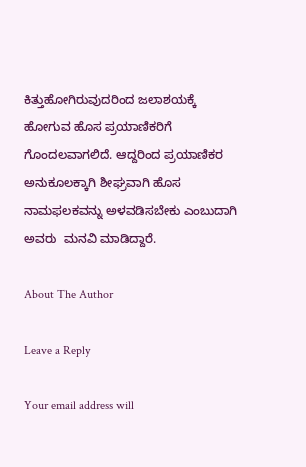ಕಿತ್ತುಹೋಗಿರುವುದರಿಂದ ಜಲಾಶಯಕ್ಕೆ ಹೋಗುವ ಹೊಸ ಪ್ರಯಾಣಿಕರಿಗೆ ಗೊಂದಲವಾಗಲಿದೆ. ಆದ್ದರಿಂದ ಪ್ರಯಾಣಿಕರ ಅನುಕೂಲಕ್ಕಾಗಿ ಶೀಘ್ರವಾಗಿ ಹೊಸ ನಾಮಫಲಕವನ್ನು ಅಳವಡಿಸಬೇಕು ಎಂಬುದಾಗಿ ಅವರು  ಮನವಿ ಮಾಡಿದ್ದಾರೆ.

About The Author

Leave a Reply

Your email address will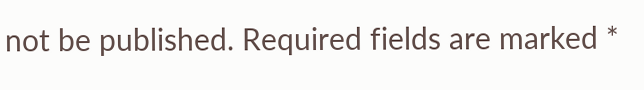not be published. Required fields are marked *